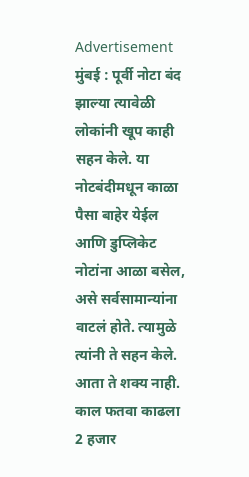Advertisement
मुंबई : पूर्वी नोटा बंद झाल्या त्यावेळी लोकांनी खूप काही सहन केले. या नोटबंदीमधून काळा पैसा बाहेर येईल आणि डुप्लिकेट नोटांना आळा बसेल, असे सर्वसामान्यांना वाटलं होते. त्यामुळे त्यांनी ते सहन केले. आता ते शक्य नाही. काल फतवा काढला 2 हजार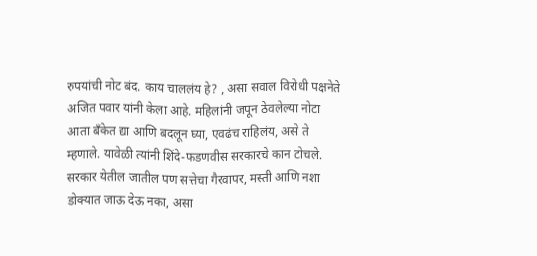रुपयांची नोट बंद. काय चाललंय हे? , असा सवाल विरोधी पक्षनेते अजित पवार यांनी केला आहे. महिलांनी जपून ठेवलेल्या नोटा आता बँकेत द्या आणि बदलून घ्या, एवढंच राहिलंय, असे ते म्हणाले. यावेळी त्यांनी शिंदे-फडणवीस सरकारचे कान टोचले.
सरकार येतील जातील पण सत्तेचा गैरवापर, मस्ती आणि नशा डोक्यात जाऊ देऊ नका, असा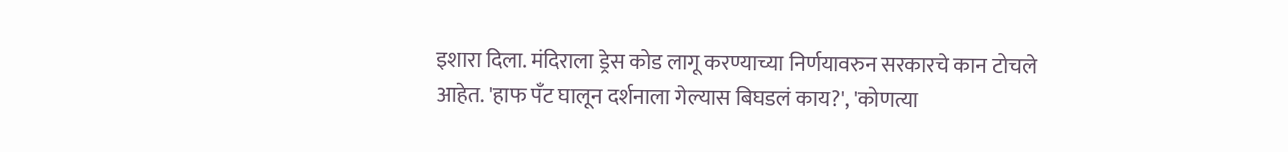इशारा दिला. मंदिराला ड्रेस कोड लागू करण्याच्या निर्णयावरुन सरकारचे कान टोचले आहेत. 'हाफ पँट घालून दर्शनाला गेल्यास बिघडलं काय?', 'कोणत्या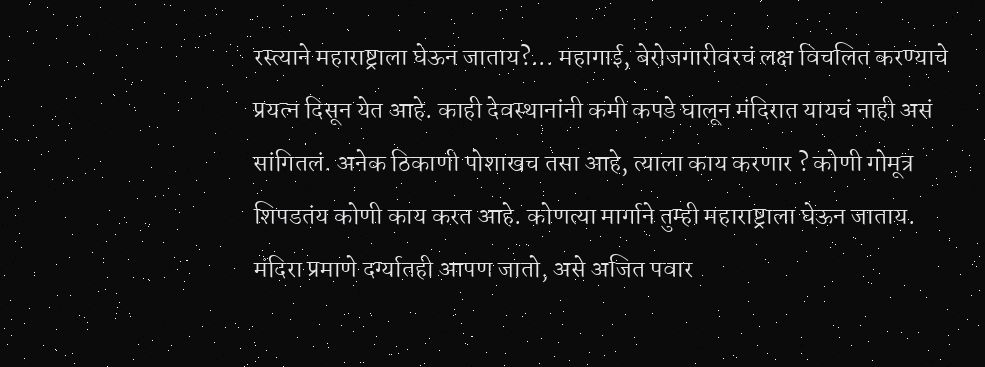रस्त्याने महाराष्ट्राला घेऊन जाताय?... महागाई, बेरोजगारीवरचं लक्ष विचलित करण्याचे प्रयत्न दिसून येत आहे. काही देवस्थानांनी कमी कपडे घालून मंदिरात यायचं नाही असं सांगितलं. अनेक ठिकाणी पोशाखच तसा आहे, त्याला काय करणार ? कोणी गोमूत्र शिपडतंय कोणी काय करत आहे. कोणत्या मार्गाने तुम्ही महाराष्ट्राला घेऊन जाताय. मंदिरा प्रमाणे दर्ग्यातही आपण जातो, असे अजित पवार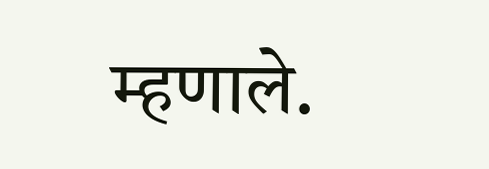म्हणाले.